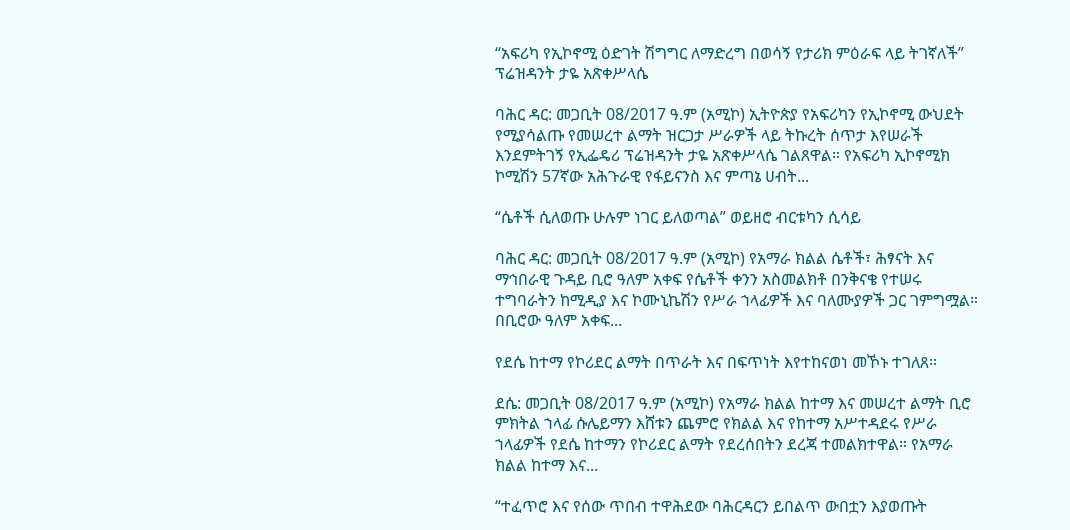“አፍሪካ የኢኮኖሚ ዕድገት ሽግግር ለማድረግ በወሳኝ የታሪክ ምዕራፍ ላይ ትገኛለች” ፕሬዝዳንት ታዬ አጽቀሥላሴ

ባሕር ዳር: መጋቢት 08/2017 ዓ.ም (አሚኮ) ኢትዮጵያ የአፍሪካን የኢኮኖሚ ውህደት የሚያሳልጡ የመሠረተ ልማት ዝርጋታ ሥራዎች ላይ ትኩረት ሰጥታ እየሠራች እንደምትገኝ የኢፌዴሪ ፕሬዝዳንት ታዬ አጽቀሥላሴ ገልጸዋል። የአፍሪካ ኢኮኖሚክ ኮሚሽን 57ኛው አሕጉራዊ የፋይናንስ እና ምጣኔ ሀብት...

“ሴቶች ሲለወጡ ሁሉም ነገር ይለወጣል” ወይዘሮ ብርቱካን ሲሳይ

ባሕር ዳር: መጋቢት 08/2017 ዓ.ም (አሚኮ) የአማራ ክልል ሴቶች፣ ሕፃናት እና ማኅበራዊ ጉዳይ ቢሮ ዓለም አቀፍ የሴቶች ቀንን አስመልክቶ በንቅናቄ የተሠሩ ተግባራትን ከሚዲያ እና ኮሙኒኬሽን የሥራ ኀላፊዎች እና ባለሙያዎች ጋር ገምግሟል። በቢሮው ዓለም አቀፍ...

የደሴ ከተማ የኮሪደር ልማት በጥራት እና በፍጥነት እየተከናወነ መኾኑ ተገለጸ።

ደሴ: መጋቢት 08/2017 ዓ.ም (አሚኮ) የአማራ ክልል ከተማ እና መሠረተ ልማት ቢሮ ምክትል ኀላፊ ሱሌይማን እሸቱን ጨምሮ የክልል እና የከተማ አሥተዳደሩ የሥራ ኀላፊዎች የደሴ ከተማን የኮሪደር ልማት የደረሰበትን ደረጃ ተመልክተዋል። የአማራ ክልል ከተማ እና...

“ተፈጥሮ እና የሰው ጥበብ ተዋሕደው ባሕርዳርን ይበልጥ ውበቷን እያወጡት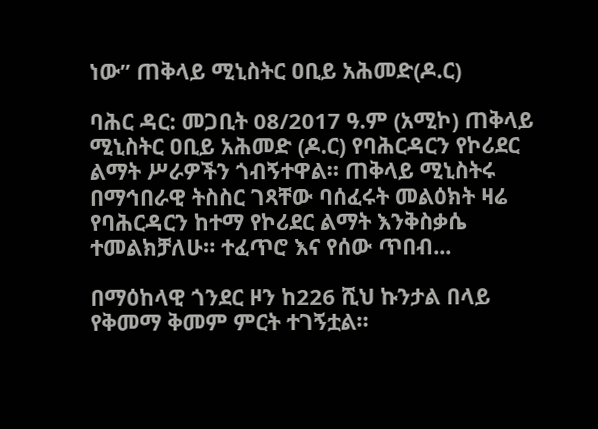ነው” ጠቅላይ ሚኒስትር ዐቢይ አሕመድ(ዶ.ር)

ባሕር ዳር: መጋቢት 08/2017 ዓ.ም (አሚኮ) ጠቅላይ ሚኒስትር ዐቢይ አሕመድ (ዶ.ር) የባሕርዳርን የኮሪደር ልማት ሥራዎችን ጎብኝተዋል። ጠቅላይ ሚኒስትሩ በማኅበራዊ ትስስር ገጻቸው ባሰፈሩት መልዕክት ዛሬ የባሕርዳርን ከተማ የኮሪደር ልማት እንቅስቃሴ ተመልክቻለሁ። ተፈጥሮ እና የሰው ጥበብ...

በማዕከላዊ ጎንደር ዞን ከ226 ሺህ ኩንታል በላይ የቅመማ ቅመም ምርት ተገኝቷል።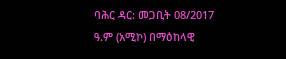ባሕር ዳር: መጋቢት 08/2017 ዓ.ም (አሚኮ) በማዕከላዊ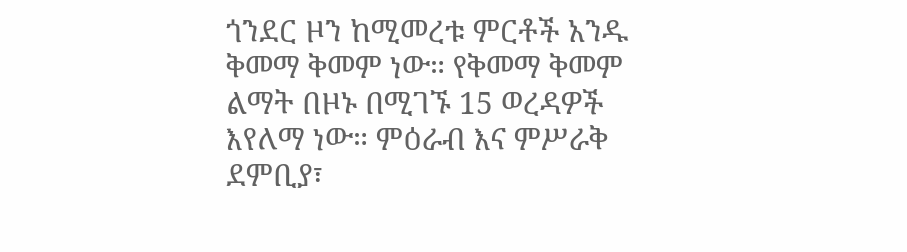ጎንደር ዞን ከሚመረቱ ምርቶች አንዱ ቅመማ ቅመም ነው። የቅመማ ቅመም ልማት በዞኑ በሚገኙ 15 ወረዳዎች እየለማ ነው። ምዕራብ እና ምሥራቅ ደምቢያ፣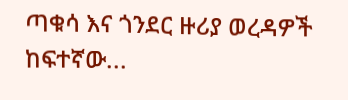ጣቁሳ እና ጎንደር ዙሪያ ወረዳዎች ከፍተኛው...